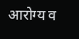आरोग्य व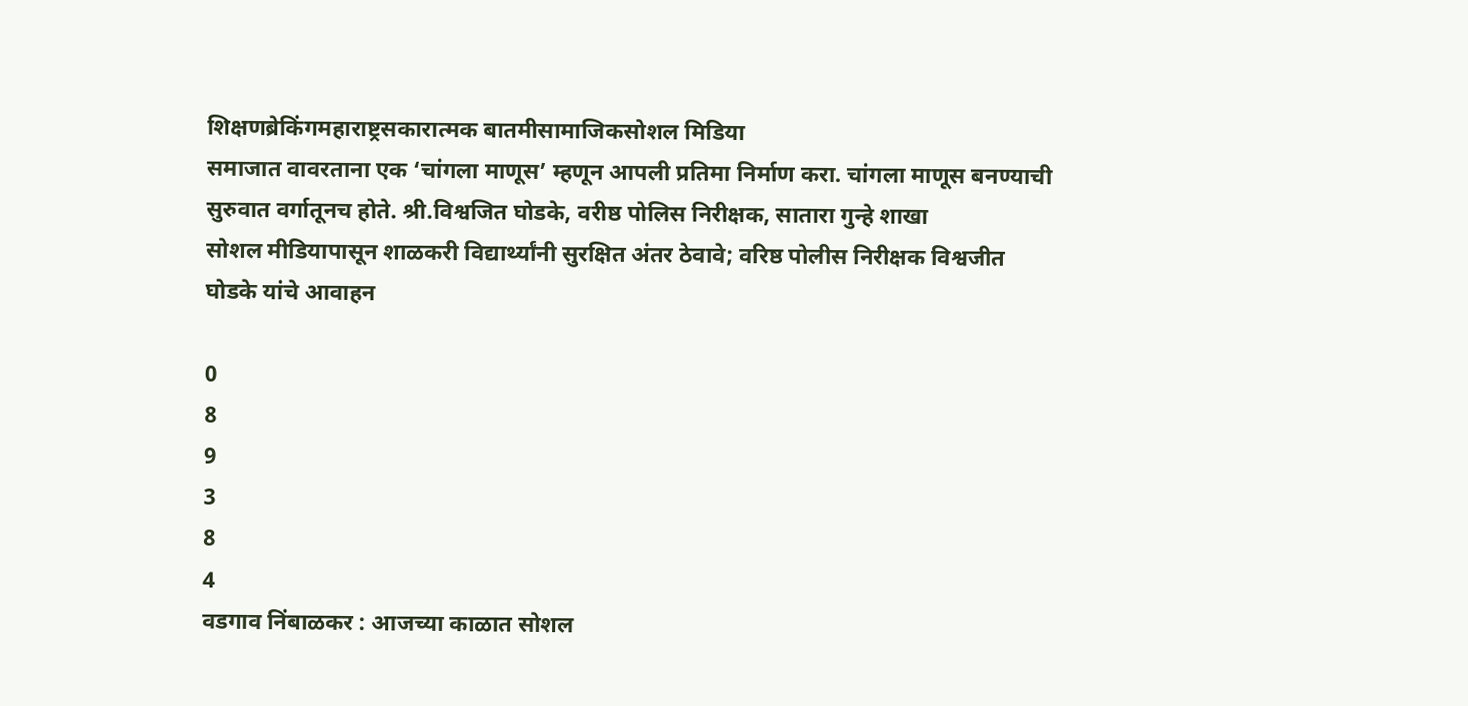शिक्षणब्रेकिंगमहाराष्ट्रसकारात्मक बातमीसामाजिकसोशल मिडिया
समाजात वावरताना एक ‘चांगला माणूस’ म्हणून आपली प्रतिमा निर्माण करा. चांगला माणूस बनण्याची सुरुवात वर्गातूनच होते. श्री.विश्वजित घोडके, वरीष्ठ पोलिस निरीक्षक, सातारा गुन्हे शाखा
सोशल मीडियापासून शाळकरी विद्यार्थ्यांनी सुरक्षित अंतर ठेवावे; वरिष्ठ पोलीस निरीक्षक विश्वजीत घोडके यांचे आवाहन

0
8
9
3
8
4
वडगाव निंबाळकर : आजच्या काळात सोशल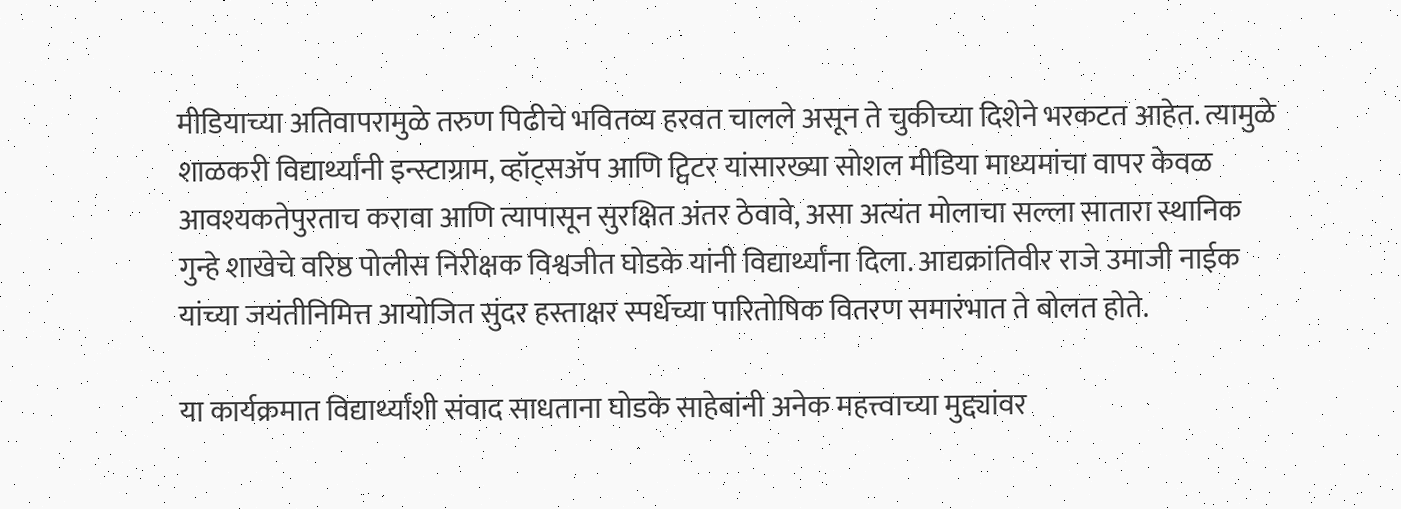मीडियाच्या अतिवापरामुळे तरुण पिढीचे भवितव्य हरवत चालले असून ते चुकीच्या दिशेने भरकटत आहेत. त्यामुळे शाळकरी विद्यार्थ्यांनी इन्स्टाग्राम, व्हॉट्सॲप आणि ट्विटर यांसारख्या सोशल मीडिया माध्यमांचा वापर केवळ आवश्यकतेपुरताच करावा आणि त्यापासून सुरक्षित अंतर ठेवावे, असा अत्यंत मोलाचा सल्ला सातारा स्थानिक गुन्हे शाखेचे वरिष्ठ पोलीस निरीक्षक विश्वजीत घोडके यांनी विद्यार्थ्यांना दिला. आद्यक्रांतिवीर राजे उमाजी नाईक यांच्या जयंतीनिमित्त आयोजित सुंदर हस्ताक्षर स्पर्धेच्या पारितोषिक वितरण समारंभात ते बोलत होते.

या कार्यक्रमात विद्यार्थ्यांशी संवाद साधताना घोडके साहेबांनी अनेक महत्त्वाच्या मुद्द्यांवर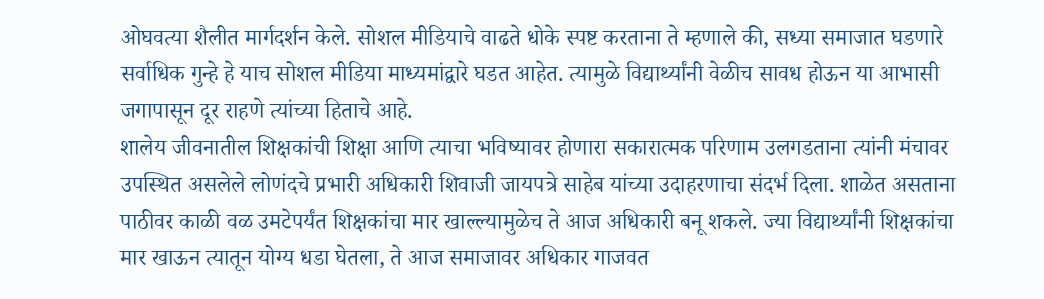ओघवत्या शैलीत मार्गदर्शन केले. सोशल मीडियाचे वाढते धोके स्पष्ट करताना ते म्हणाले की, सध्या समाजात घडणारे सर्वाधिक गुन्हे हे याच सोशल मीडिया माध्यमांद्वारे घडत आहेत. त्यामुळे विद्यार्थ्यांनी वेळीच सावध होऊन या आभासी जगापासून दूर राहणे त्यांच्या हिताचे आहे.
शालेय जीवनातील शिक्षकांची शिक्षा आणि त्याचा भविष्यावर होणारा सकारात्मक परिणाम उलगडताना त्यांनी मंचावर उपस्थित असलेले लोणंदचे प्रभारी अधिकारी शिवाजी जायपत्रे साहेब यांच्या उदाहरणाचा संदर्भ दिला. शाळेत असताना पाठीवर काळी वळ उमटेपर्यंत शिक्षकांचा मार खाल्ल्यामुळेच ते आज अधिकारी बनू शकले. ज्या विद्यार्थ्यांनी शिक्षकांचा मार खाऊन त्यातून योग्य धडा घेतला, ते आज समाजावर अधिकार गाजवत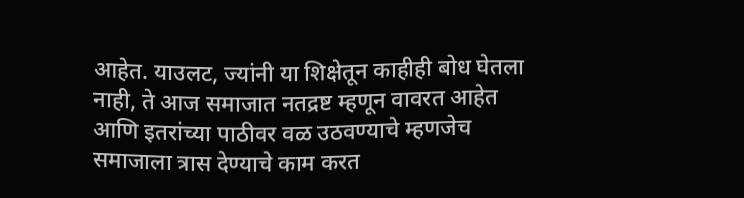आहेत. याउलट, ज्यांनी या शिक्षेतून काहीही बोध घेतला नाही, ते आज समाजात नतद्रष्ट म्हणून वावरत आहेत आणि इतरांच्या पाठीवर वळ उठवण्याचे म्हणजेच समाजाला त्रास देण्याचे काम करत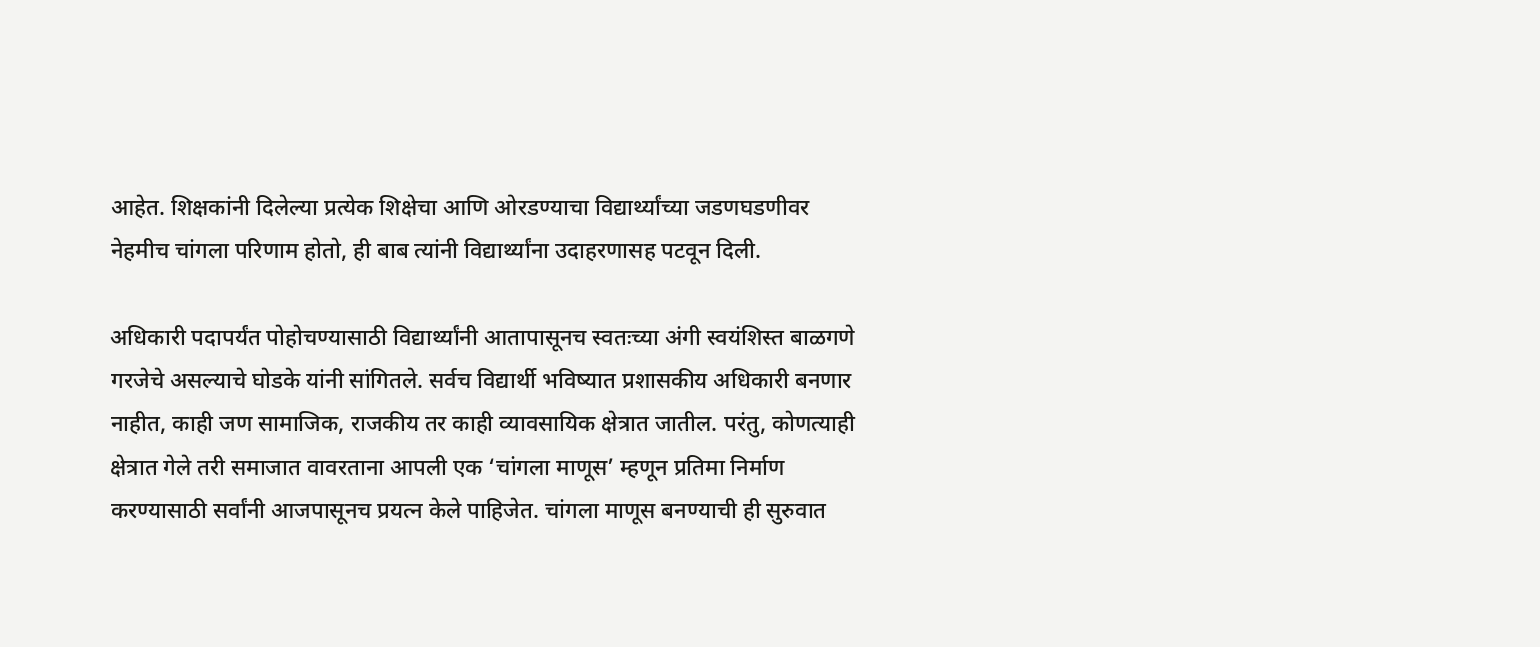आहेत. शिक्षकांनी दिलेल्या प्रत्येक शिक्षेचा आणि ओरडण्याचा विद्यार्थ्यांच्या जडणघडणीवर नेहमीच चांगला परिणाम होतो, ही बाब त्यांनी विद्यार्थ्यांना उदाहरणासह पटवून दिली.

अधिकारी पदापर्यंत पोहोचण्यासाठी विद्यार्थ्यांनी आतापासूनच स्वतःच्या अंगी स्वयंशिस्त बाळगणे गरजेचे असल्याचे घोडके यांनी सांगितले. सर्वच विद्यार्थी भविष्यात प्रशासकीय अधिकारी बनणार नाहीत, काही जण सामाजिक, राजकीय तर काही व्यावसायिक क्षेत्रात जातील. परंतु, कोणत्याही क्षेत्रात गेले तरी समाजात वावरताना आपली एक ‘चांगला माणूस’ म्हणून प्रतिमा निर्माण करण्यासाठी सर्वांनी आजपासूनच प्रयत्न केले पाहिजेत. चांगला माणूस बनण्याची ही सुरुवात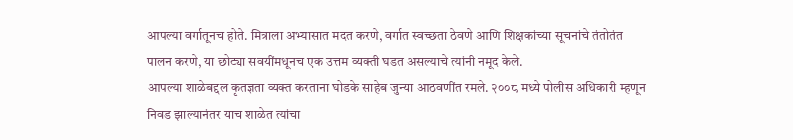आपल्या वर्गातूनच होते. मित्राला अभ्यासात मदत करणे, वर्गात स्वच्छता ठेवणे आणि शिक्षकांच्या सूचनांचे तंतोतंत पालन करणे, या छोट्या सवयींमधूनच एक उत्तम व्यक्ती घडत असल्याचे त्यांनी नमूद केले.
आपल्या शाळेबद्दल कृतज्ञता व्यक्त करताना घोडके साहेब जुन्या आठवणींत रमले. २००८ मध्ये पोलीस अधिकारी म्हणून निवड झाल्यानंतर याच शाळेत त्यांचा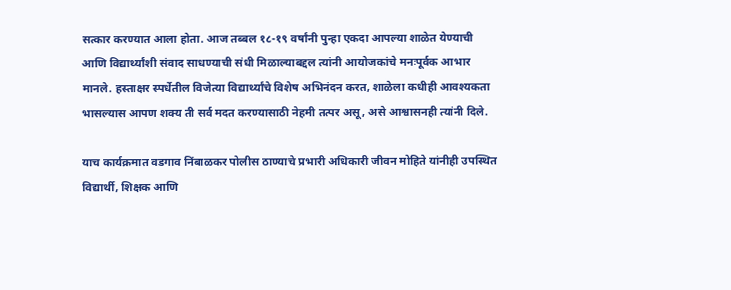सत्कार करण्यात आला होता. आज तब्बल १८-१९ वर्षांनी पुन्हा एकदा आपल्या शाळेत येण्याची आणि विद्यार्थ्यांशी संवाद साधण्याची संधी मिळाल्याबद्दल त्यांनी आयोजकांचे मनःपूर्वक आभार मानले. हस्ताक्षर स्पर्धेतील विजेत्या विद्यार्थ्यांचे विशेष अभिनंदन करत, शाळेला कधीही आवश्यकता भासल्यास आपण शक्य ती सर्व मदत करण्यासाठी नेहमी तत्पर असू, असे आश्वासनही त्यांनी दिले.

याच कार्यक्रमात वडगाव निंबाळकर पोलीस ठाण्याचे प्रभारी अधिकारी जीवन मोहिते यांनीही उपस्थित विद्यार्थी, शिक्षक आणि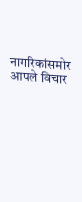नागरिकांसमोर आपले विचार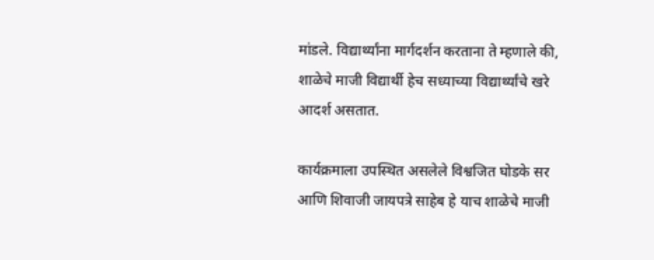मांडले. विद्यार्थ्यांना मार्गदर्शन करताना ते म्हणाले की, शाळेचे माजी विद्यार्थी हेच सध्याच्या विद्यार्थ्यांचे खरे आदर्श असतात.

कार्यक्रमाला उपस्थित असलेले विश्वजित घोडके सर आणि शिवाजी जायपत्रे साहेब हे याच शाळेचे माजी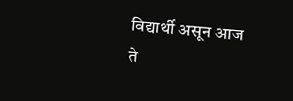विद्यार्थी असून आज ते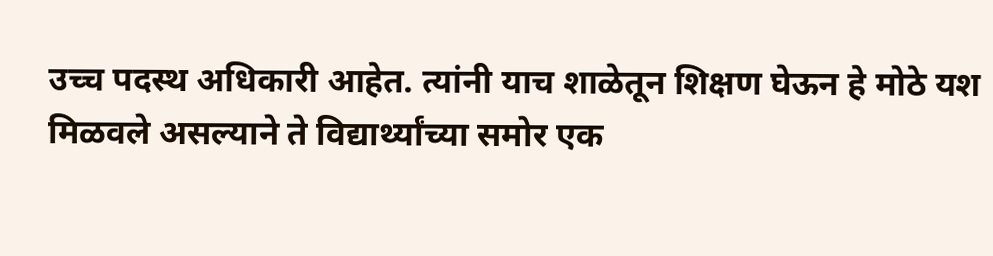उच्च पदस्थ अधिकारी आहेत. त्यांनी याच शाळेतून शिक्षण घेऊन हे मोठे यश मिळवले असल्याने ते विद्यार्थ्यांच्या समोर एक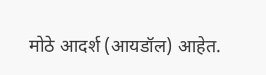मोठे आदर्श (आयडॉल) आहेत.